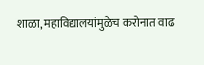शाळा, महाविद्यालयांमुळेच करोनात वाढ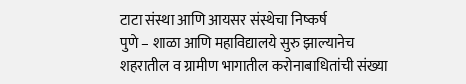टाटा संस्था आणि आयसर संस्थेचा निष्कर्ष
पुणे – शाळा आणि महाविद्यालये सुरु झाल्यानेच शहरातील व ग्रामीण भागातील करोनाबाधितांची संख्या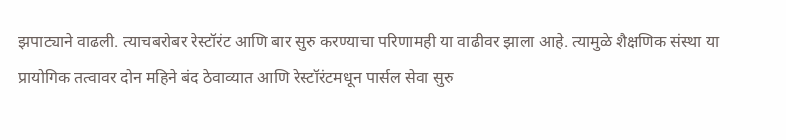झपाट्याने वाढली. त्याचबरोबर रेस्टॉरंट आणि बार सुरु करण्याचा परिणामही या वाढीवर झाला आहे. त्यामुळे शैक्षणिक संस्था या प्रायोगिक तत्वावर दोन महिने बंद ठेवाव्यात आणि रेस्टॉरंटमधून पार्सल सेवा सुरु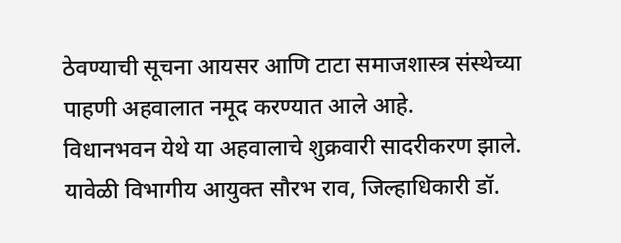ठेवण्याची सूचना आयसर आणि टाटा समाजशास्त्र संस्थेच्या पाहणी अहवालात नमूद करण्यात आले आहे.
विधानभवन येथे या अहवालाचे शुक्रवारी सादरीकरण झाले. यावेळी विभागीय आयुक्त सौरभ राव, जिल्हाधिकारी डॉ.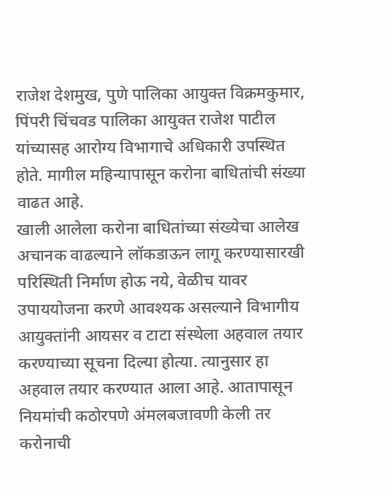राजेश देशमुख, पुणे पालिका आयुक्त विक्रमकुमार, पिंपरी चिंचवड पालिका आयुक्त राजेश पाटील यांच्यासह आरोग्य विभागाचे अधिकारी उपस्थित होते. मागील महिन्यापासून करोना बाधितांची संख्या वाढत आहे.
खाली आलेला करोना बाधितांच्या संख्येचा आलेख अचानक वाढल्याने लॉकडाऊन लागू करण्यासारखी परिस्थिती निर्माण होऊ नये, वेळीच यावर उपाययोजना करणे आवश्यक असल्याने विभागीय आयुक्तांनी आयसर व टाटा संस्थेला अहवाल तयार करण्याच्या सूचना दिल्या होत्या. त्यानुसार हा अहवाल तयार करण्यात आला आहे. आतापासून नियमांची कठोरपणे अंमलबजावणी केली तर करोनाची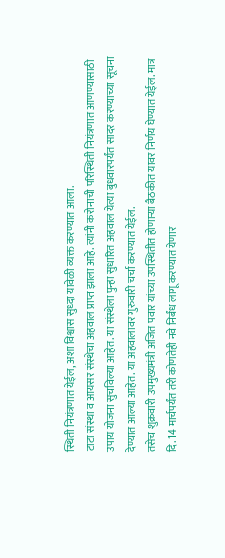स्थिती नियंत्रणात येईल, अशा विश्वास सुध्दा यावेळी व्यक्त करण्यात आला.
टाटा संस्था व आयसर संस्थेचा अहवाल प्राप्त झाला आहे. त्यांनी करोनाची परिस्थिती नियंत्रणात आणण्यासाठी उपाय योजना सुचविल्या आहेत. या संस्थेला पुन्हा सुधारित अहवाल येत्या बुधवारपर्यंत सादर करण्याच्या सूचना देण्यात आल्या आहेत. या अहवालावर गुरुवारी चर्चा करण्यात येईल.
तसेच शुक्रवारी उपमुख्यमंत्री अजित पवार यांच्या उपस्थितीत होणाऱ्या बैठकीत यावर निर्णय घेण्यात येईल. मात्र दि. 14 मार्चपर्यंत तरी कोणतेही नवे निर्बंध लागू करण्यात येणार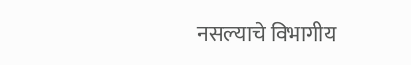नसल्याचे विभागीय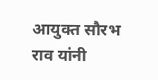आयुक्त सौरभ राव यांनी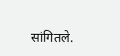सांगितले.